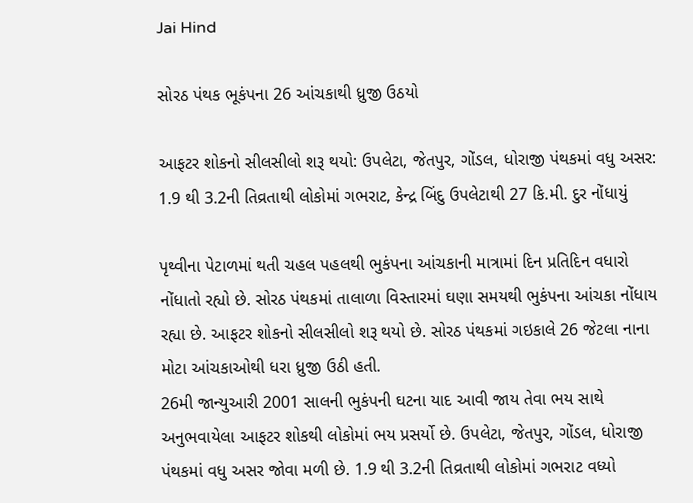Jai Hind

સોરઠ પંથક ભૂકંપના 26 આંચકાથી ધ્રુજી ઉઠયો

આફટર શોકનો સીલસીલો શરૂ થયો: ઉપલેટા, જેતપુર, ગોંડલ, ધોરાજી પંથકમાં વધુ અસર: 1.9 થી 3.2ની તિવ્રતાથી લોકોમાં ગભરાટ, કેન્દ્ર બિંદુ ઉપલેટાથી 27 કિ.મી. દુર નોંધાયું

પૃથ્વીના પેટાળમાં થતી ચહલ પહલથી ભુકંપના આંચકાની માત્રામાં દિન પ્રતિદિન વધારો નોંધાતો રહ્યો છે. સોરઠ પંથકમાં તાલાળા વિસ્તારમાં ઘણા સમયથી ભુકંપના આંચકા નોંધાય રહ્યા છે. આફટર શોકનો સીલસીલો શરૂ થયો છે. સોરઠ પંથકમાં ગઇકાલે 26 જેટલા નાના મોટા આંચકાઓથી ધરા ધ્રુજી ઉઠી હતી.
26મી જાન્યુઆરી 2001 સાલની ભુકંપની ઘટના યાદ આવી જાય તેવા ભય સાથે અનુભવાયેલા આફટર શોકથી લોકોમાં ભય પ્રસર્યો છે. ઉપલેટા, જેતપુર, ગોંડલ, ધોરાજી પંથકમાં વધુ અસર જોવા મળી છે. 1.9 થી 3.2ની તિવ્રતાથી લોકોમાં ગભરાટ વધ્યો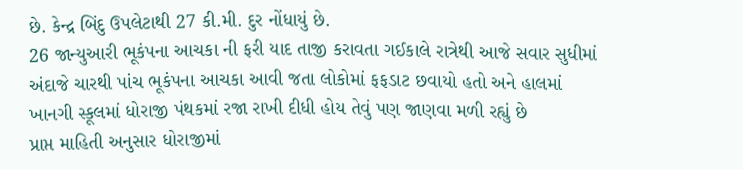છે. કેન્દ્ર બિંદુ ઉપલેટાથી 27 કી.મી. દુર નોંધાયું છે.
26 જાન્યુઆરી ભૂકંપના આચકા ની ફરી યાદ તાજી કરાવતા ગઈકાલે રાત્રેથી આજે સવાર સુધીમાં અંદાજે ચારથી પાંચ ભૂકંપના આચકા આવી જતા લોકોમાં ફફડાટ છવાયો હતો અને હાલમાં ખાનગી સ્કૂલમાં ધોરાજી પંથકમાં રજા રાખી દીધી હોય તેવું પણ જાણવા મળી રહ્યું છે
પ્રાપ્ત માહિતી અનુસાર ધોરાજીમાં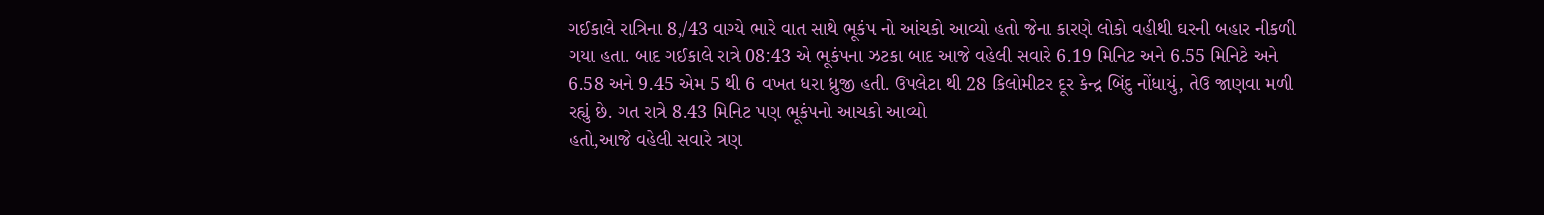ગઈકાલે રાત્રિના 8,/43 વાગ્યે ભારે વાત સાથે ભૂકંપ નો આંચકો આવ્યો હતો જેના કારણે લોકો વહીથી ઘરની બહાર નીકળી ગયા હતા. બાદ ગઈકાલે રાત્રે 08:43 એ ભૂકંપના ઝટકા બાદ આજે વહેલી સવારે 6.19 મિનિટ અને 6.55 મિનિટે અને 6.58 અને 9.45 એમ 5 થી 6 વખત ધરા ધ્રુજી હતી. ઉપલેટા થી 28 કિલોમીટર દૂર કેન્દ્ર બિંદુ નોંધાયું, તેઉ જાણવા મળી રહ્યું છે. ગત રાત્રે 8.43 મિનિટ પણ ભૂકંપનો આચકો આવ્યો
હતો,આજે વહેલી સવારે ત્રણ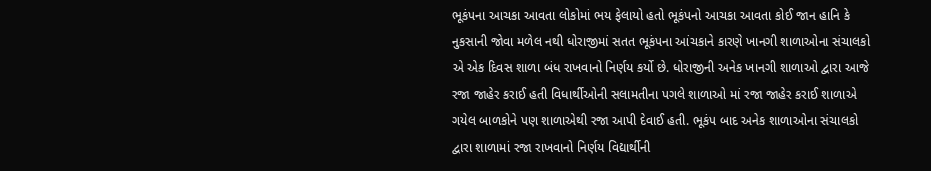ભૂકંપના આચકા આવતા લોકોમાં ભય ફેલાયો હતો ભૂકંપનો આચકા આવતા કોઈ જાન હાનિ કે નુકસાની જોવા મળેલ નથી ધોરાજીમાં સતત ભૂકંપના આંચકાને કારણે ખાનગી શાળાઓના સંચાલકો એ એક દિવસ શાળા બંધ રાખવાનો નિર્ણય કર્યો છે. ધોરાજીની અનેક ખાનગી શાળાઓ દ્વારા આજે રજા જાહેર કરાઈ હતી વિધાર્થીઓની સલામતીના પગલે શાળાઓ માં રજા જાહેર કરાઈ શાળાએ ગયેલ બાળકોને પણ શાળાએથી રજા આપી દેવાઈ હતી. ભૂકંપ બાદ અનેક શાળાઓના સંચાલકો દ્વારા શાળામાં રજા રાખવાનો નિર્ણય વિદ્યાર્થીની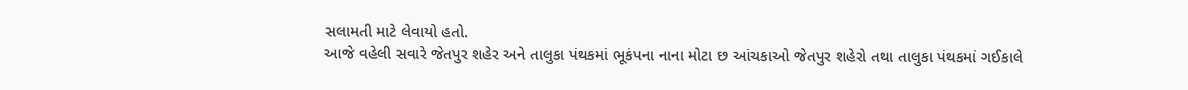સલામતી માટે લેવાયો હતો.
આજે વહેલી સવારે જેતપુર શહેર અને તાલુકા પંથકમાં ભૂકંપના નાના મોટા છ આંચકાઓ જેતપુર શહેરો તથા તાલુકા પંથકમાં ગઈકાલે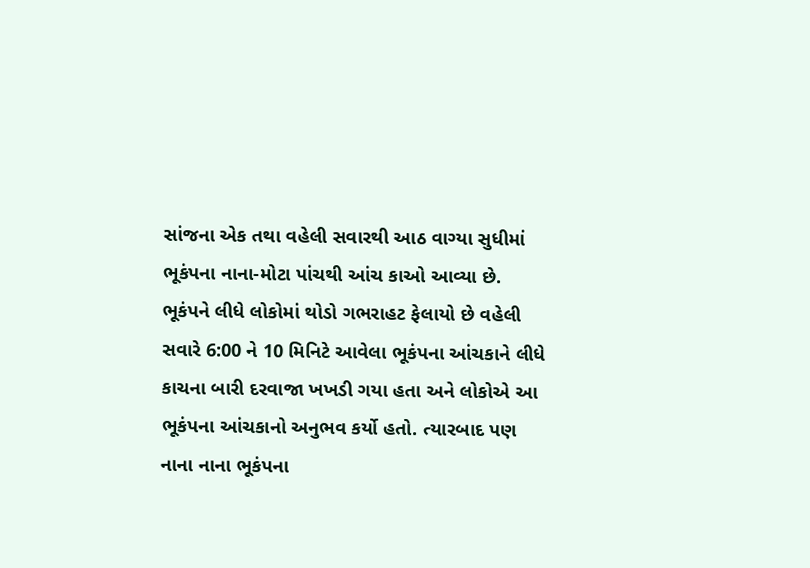સાંજના એક તથા વહેલી સવારથી આઠ વાગ્યા સુધીમાં ભૂકંપના નાના-મોટા પાંચથી આંચ કાઓ આવ્યા છે. ભૂકંપને લીધે લોકોમાં થોડો ગભરાહટ ફેલાયો છે વહેલી સવારે 6:00 ને 10 મિનિટે આવેલા ભૂકંપના આંચકાને લીધે કાચના બારી દરવાજા ખખડી ગયા હતા અને લોકોએ આ ભૂકંપના આંચકાનો અનુભવ કર્યો હતો. ત્યારબાદ પણ નાના નાના ભૂકંપના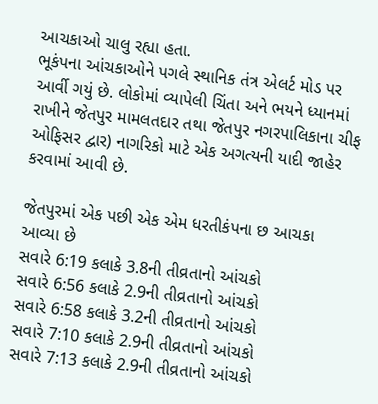આચકાઓ ચાલુ રહ્યા હતા.
ભૂકંપના આંચકાઓને પગલે સ્થાનિક તંત્ર એલર્ટ મોડ પર આર્વી ગયું છે. લોકોમાં વ્યાપેલી ચિંતા અને ભયને ધ્યાનમાં રાખીને જેતપુર મામલતદાર તથા જેતપુર નગરપાલિકાના ચીફ ઓફિસર દ્વાર) નાગરિકો માટે એક અગત્યની યાદી જાહેર કરવામાં આવી છે.

જેતપુરમાં એક પછી એક એમ ધરતીકંપના છ આચકા આવ્યા છે
સવારે 6:19 કલાકે 3.8ની તીવ્રતાનો આંચકો
સવારે 6:56 કલાકે 2.9ની તીવ્રતાનો આંચકો
સવારે 6:58 કલાકે 3.2ની તીવ્રતાનો આંચકો
સવારે 7:10 કલાકે 2.9ની તીવ્રતાનો આંચકો
સવારે 7:13 કલાકે 2.9ની તીવ્રતાનો આંચકો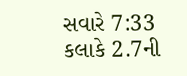સવારે 7:33 કલાકે 2.7ની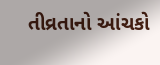તીવ્રતાનો આંચકો